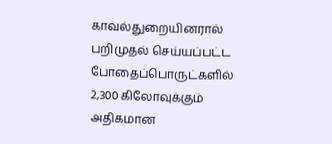காவல்துறையினரால் பறிமுதல் செய்யப்பட்ட போதைப்பொருட்களில் 2,300 கிலோவுக்கும் அதிகமான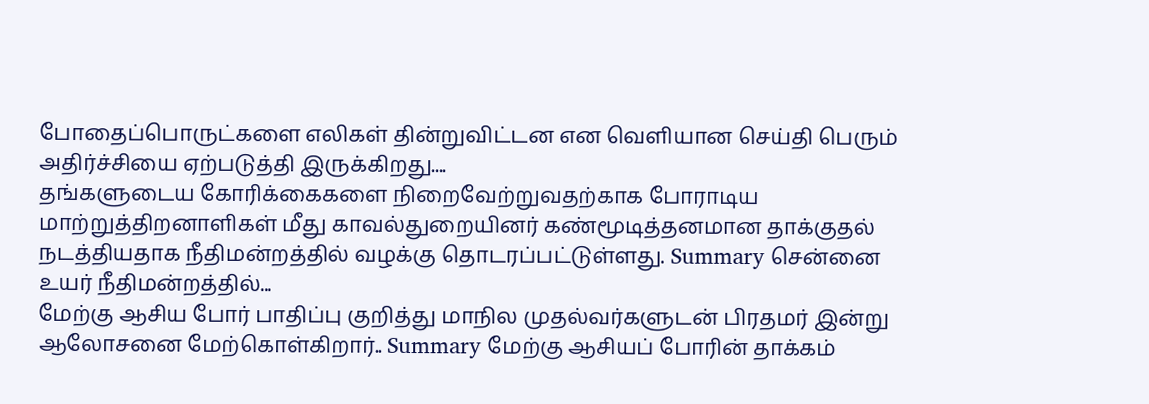போதைப்பொருட்களை எலிகள் தின்றுவிட்டன என வெளியான செய்தி பெரும் அதிர்ச்சியை ஏற்படுத்தி இருக்கிறது....
தங்களுடைய கோரிக்கைகளை நிறைவேற்றுவதற்காக போராடிய மாற்றுத்திறனாளிகள் மீது காவல்துறையினர் கண்மூடித்தனமான தாக்குதல் நடத்தியதாக நீதிமன்றத்தில் வழக்கு தொடரப்பட்டுள்ளது. Summary சென்னை உயர் நீதிமன்றத்தில்...
மேற்கு ஆசிய போர் பாதிப்பு குறித்து மாநில முதல்வர்களுடன் பிரதமர் இன்று ஆலோசனை மேற்கொள்கிறார்.. Summary மேற்கு ஆசியப் போரின் தாக்கம்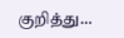குறித்து...